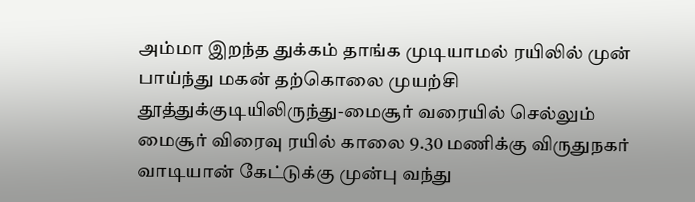அம்மா இறந்த துக்கம் தாங்க முடியாமல் ரயிலில் முன் பாய்ந்து மகன் தற்கொலை முயற்சி
தூத்துக்குடியிலிருந்து-மைசூர் வரையில் செல்லும் மைசூர் விரைவு ரயில் காலை 9.30 மணிக்கு விருதுநகர் வாடியான் கேட்டுக்கு முன்பு வந்து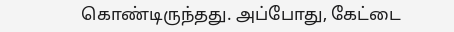கொண்டிருந்தது. அப்போது, கேட்டை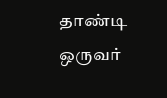தாண்டி ஒருவர்